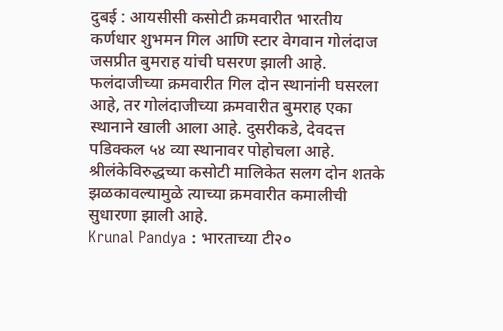दुबई : आयसीसी कसोटी क्रमवारीत भारतीय कर्णधार शुभमन गिल आणि स्टार वेगवान गोलंदाज जसप्रीत बुमराह यांची घसरण झाली आहे. फलंदाजीच्या क्रमवारीत गिल दोन स्थानांनी घसरला आहे, तर गोलंदाजीच्या क्रमवारीत बुमराह एका स्थानाने खाली आला आहे. दुसरीकडे, देवदत्त पडिक्कल ५४ व्या स्थानावर पोहोचला आहे. श्रीलंकेविरुद्धच्या कसोटी मालिकेत सलग दोन शतके झळकावल्यामुळे त्याच्या क्रमवारीत कमालीची सुधारणा झाली आहे.
Krunal Pandya : भारताच्या टी२०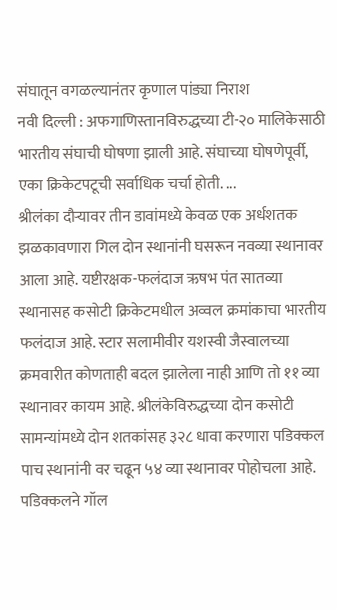संघातून वगळल्यानंतर कृणाल पांड्या निराश
नवी दिल्ली : अफगाणिस्तानविरुद्धच्या टी-२० मालिकेसाठी भारतीय संघाची घोषणा झाली आहे. संघाच्या घोषणेपूर्वी, एका क्रिकेटपटूची सर्वाधिक चर्चा होती. ...
श्रीलंका दौऱ्यावर तीन डावांमध्ये केवळ एक अर्धशतक झळकावणारा गिल दोन स्थानांनी घसरून नवव्या स्थानावर आला आहे. यष्टीरक्षक-फलंदाज ऋषभ पंत सातव्या स्थानासह कसोटी क्रिकेटमधील अव्वल क्रमांकाचा भारतीय फलंदाज आहे. स्टार सलामीवीर यशस्वी जैस्वालच्या क्रमवारीत कोणताही बदल झालेला नाही आणि तो ११ व्या स्थानावर कायम आहे. श्रीलंकेविरुद्धच्या दोन कसोटी सामन्यांमध्ये दोन शतकांसह ३२८ धावा करणारा पडिक्कल पाच स्थानांनी वर चढून ५४ व्या स्थानावर पोहोचला आहे. पडिक्कलने गॉल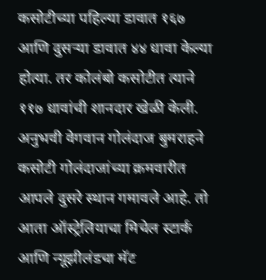कसोटीच्या पहिल्या डावात १६७ आणि दुसऱ्या डावात ४४ धावा केल्या होत्या. तर कोलंबो कसोटीत त्याने ११७ धावांची शानदार खेळी केली.
अनुभवी वेगवान गोलंदाज बुमराहने कसोटी गोलंदाजांच्या क्रमवारीत आपले दुसरे स्थान गमावले आहे. तो आता ऑस्ट्रेलियाचा मिचेल स्टार्क आणि न्यूझीलंडचा मॅट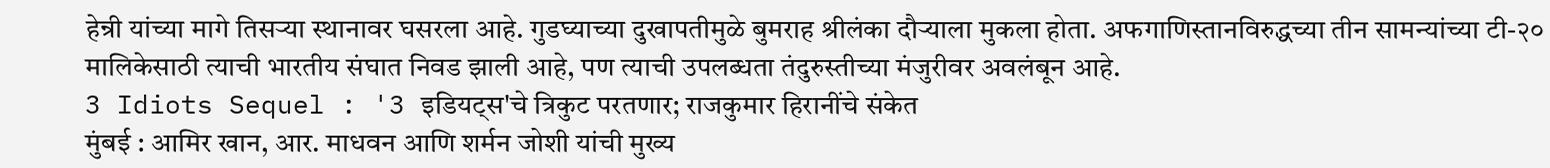हेन्री यांच्या मागे तिसऱ्या स्थानावर घसरला आहे. गुडघ्याच्या दुखापतीमुळे बुमराह श्रीलंका दौऱ्याला मुकला होता. अफगाणिस्तानविरुद्धच्या तीन सामन्यांच्या टी-२० मालिकेसाठी त्याची भारतीय संघात निवड झाली आहे, पण त्याची उपलब्धता तंदुरुस्तीच्या मंजुरीवर अवलंबून आहे.
3 Idiots Sequel : '3 इडियट्स'चे त्रिकुट परतणार; राजकुमार हिरानींचे संकेत
मुंबई : आमिर खान, आर. माधवन आणि शर्मन जोशी यांची मुख्य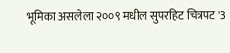भूमिका असलेला २००९ मधील सुपरहिट चित्रपट '3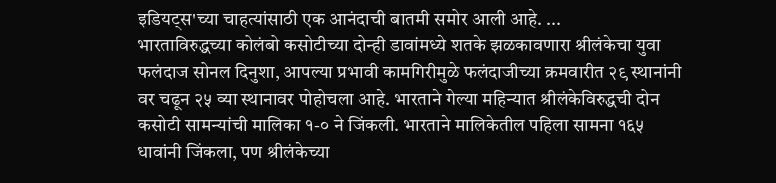इडियट्स'च्या चाहत्यांसाठी एक आनंदाची बातमी समोर आली आहे. ...
भारताविरुद्धच्या कोलंबो कसोटीच्या दोन्ही डावांमध्ये शतके झळकावणारा श्रीलंकेचा युवा फलंदाज सोनल दिनुशा, आपल्या प्रभावी कामगिरीमुळे फलंदाजीच्या क्रमवारीत २९ स्थानांनी वर चढून २५ व्या स्थानावर पोहोचला आहे. भारताने गेल्या महिन्यात श्रीलंकेविरुद्धची दोन कसोटी सामन्यांची मालिका १-० ने जिंकली. भारताने मालिकेतील पहिला सामना १६५ धावांनी जिंकला, पण श्रीलंकेच्या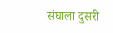संघाला दुसरी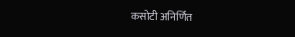कसोटी अनिर्णित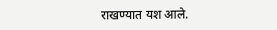राखण्यात यश आले.